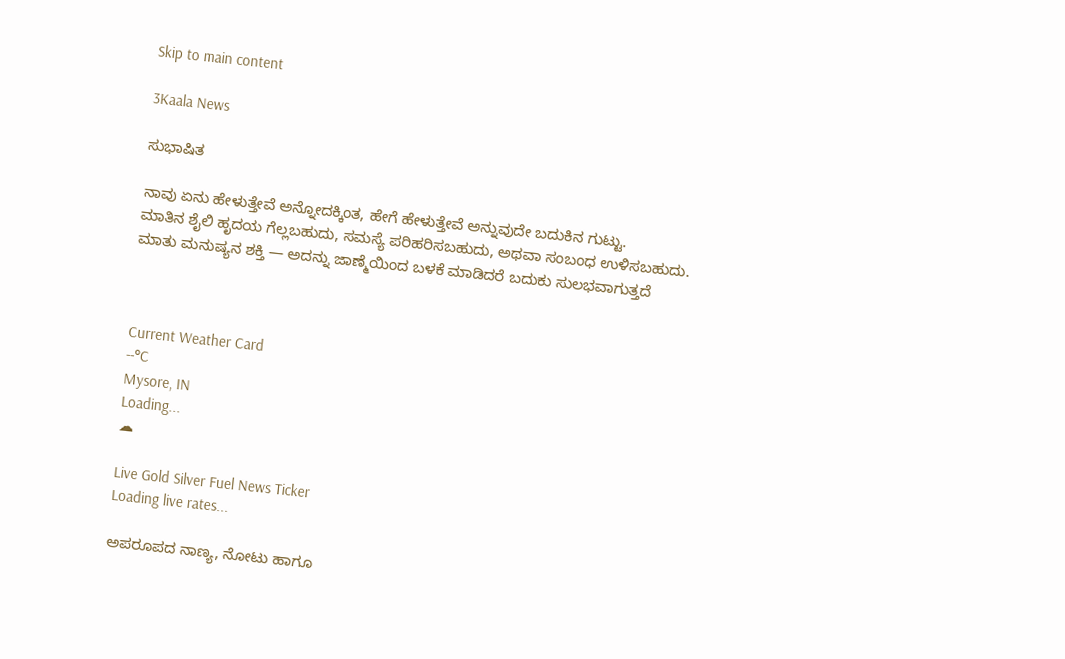Skip to main content

3Kaala News

ಸುಭಾಷಿತ

ನಾವು ಏನು ಹೇಳುತ್ತೇವೆ ಅನ್ನೋದಕ್ಕಿಂತ, ಹೇಗೆ ಹೇಳುತ್ತೇವೆ ಅನ್ನುವುದೇ ಬದುಕಿನ ಗುಟ್ಟು.
ಮಾತಿನ ಶೈಲಿ ಹೃದಯ ಗೆಲ್ಲಬಹುದು, ಸಮಸ್ಯೆ ಪರಿಹರಿಸಬಹುದು, ಅಥವಾ ಸಂಬಂಧ ಉಳಿಸಬಹುದು.
ಮಾತು ಮನುಷ್ಯನ ಶಕ್ತಿ — ಅದನ್ನು ಜಾಣ್ಮೆಯಿಂದ ಬಳಕೆ ಮಾಡಿದರೆ ಬದುಕು ಸುಲಭವಾಗುತ್ತದೆ



Current Weather Card
--°C
Mysore, IN
Loading...
☁

Live Gold Silver Fuel News Ticker
Loading live rates...

ಅಪರೂಪದ ನಾಣ್ಯ, ನೋಟು ಹಾಗೂ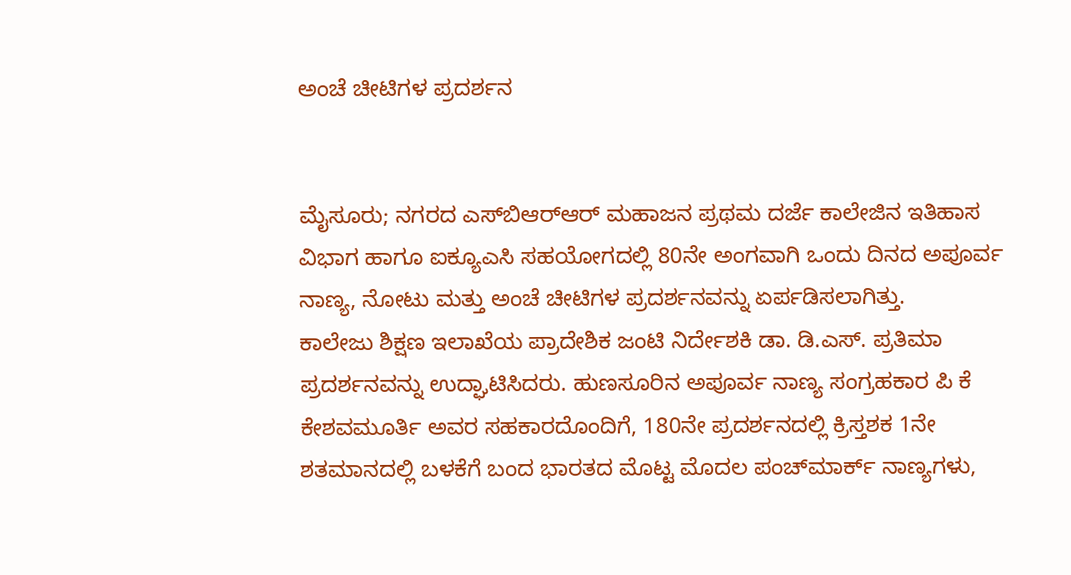ಅಂಚೆ ಚೀಟಿಗಳ ಪ್ರದರ್ಶನ


ಮೈಸೂರು; ನಗರದ ಎಸ್‌ಬಿಆರ್‌ಆರ್ ಮಹಾಜನ ಪ್ರಥಮ ದರ್ಜೆ ಕಾಲೇಜಿನ ಇತಿಹಾಸ ವಿಭಾಗ ಹಾಗೂ ಐಕ್ಯೂಎಸಿ ಸಹಯೋಗದಲ್ಲಿ 80ನೇ ಅಂಗವಾಗಿ ಒಂದು ದಿನದ ಅಪೂರ್ವ ನಾಣ್ಯ, ನೋಟು ಮತ್ತು ಅಂಚೆ ಚೀಟಿಗಳ ಪ್ರದರ್ಶನವನ್ನು ಏರ್ಪಡಿಸಲಾಗಿತ್ತು.
ಕಾಲೇಜು ಶಿಕ್ಷಣ ಇಲಾಖೆಯ ಪ್ರಾದೇಶಿಕ ಜಂಟಿ ನಿರ್ದೇಶಕಿ ಡಾ. ಡಿ.ಎಸ್. ಪ್ರತಿಮಾ ಪ್ರದರ್ಶನವನ್ನು ಉದ್ಘಾಟಿಸಿದರು. ಹುಣಸೂರಿನ ಅಪೂರ್ವ ನಾಣ್ಯ ಸಂಗ್ರಹಕಾರ ಪಿ ಕೆ ಕೇಶವಮೂರ್ತಿ ಅವರ ಸಹಕಾರದೊಂದಿಗೆ, 180ನೇ ಪ್ರದರ್ಶನದಲ್ಲಿ ಕ್ರಿಸ್ತಶಕ 1ನೇ ಶತಮಾನದಲ್ಲಿ ಬಳಕೆಗೆ ಬಂದ ಭಾರತದ ಮೊಟ್ಟ ಮೊದಲ ಪಂಚ್‌ಮಾರ್ಕ್ ನಾಣ್ಯಗಳು,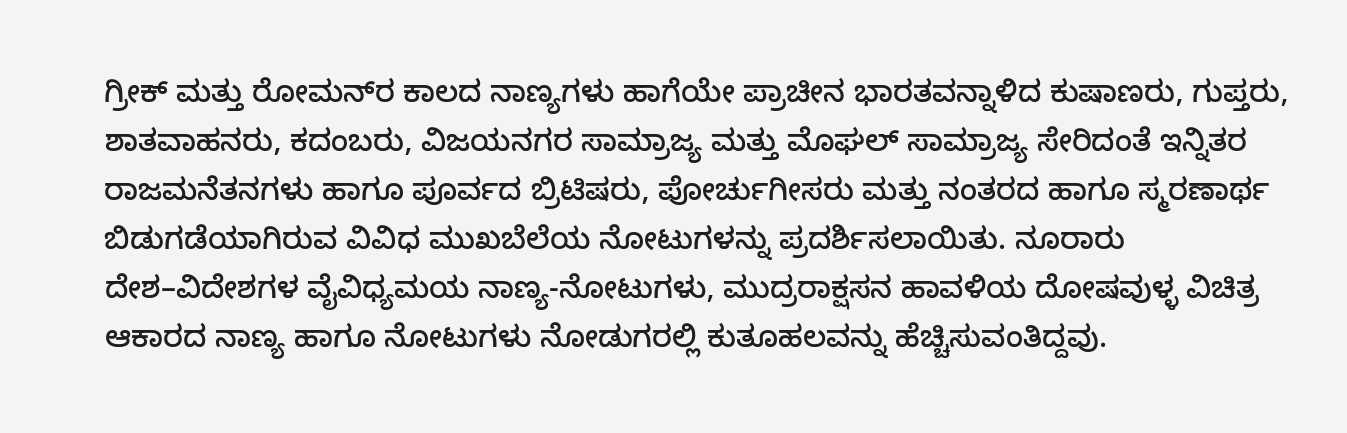ಗ್ರೀಕ್ ಮತ್ತು ರೋಮನ್‌ರ ಕಾಲದ ನಾಣ್ಯಗಳು ಹಾಗೆಯೇ ಪ್ರಾಚೀನ ಭಾರತವನ್ನಾಳಿದ ಕುಷಾಣರು, ಗುಪ್ತರು, ಶಾತವಾಹನರು, ಕದಂಬರು, ವಿಜಯನಗರ ಸಾಮ್ರಾಜ್ಯ ಮತ್ತು ಮೊಘಲ್ ಸಾಮ್ರಾಜ್ಯ ಸೇರಿದಂತೆ ಇನ್ನಿತರ ರಾಜಮನೆತನಗಳು ಹಾಗೂ ಪೂರ್ವದ ಬ್ರಿಟಿಷರು, ಪೋರ್ಚುಗೀಸರು ಮತ್ತು ನಂತರದ ಹಾಗೂ ಸ್ಮರಣಾರ್ಥ ಬಿಡುಗಡೆಯಾಗಿರುವ ವಿವಿಧ ಮುಖಬೆಲೆಯ ನೋಟುಗಳನ್ನು ಪ್ರದರ್ಶಿಸಲಾಯಿತು. ನೂರಾರು ದೇಶ–ವಿದೇಶಗಳ ವೈವಿಧ್ಯಮಯ ನಾಣ್ಯ-ನೋಟುಗಳು, ಮುದ್ರರಾಕ್ಷಸನ ಹಾವಳಿಯ ದೋಷವುಳ್ಳ ವಿಚಿತ್ರ ಆಕಾರದ ನಾಣ್ಯ ಹಾಗೂ ನೋಟುಗಳು ನೋಡುಗರಲ್ಲಿ ಕುತೂಹಲವನ್ನು ಹೆಚ್ಚಿಸುವಂತಿದ್ದವು.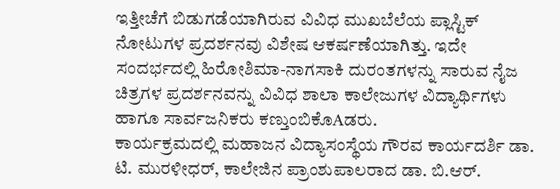ಇತ್ತೀಚೆಗೆ ಬಿಡುಗಡೆಯಾಗಿರುವ ವಿವಿಧ ಮುಖಬೆಲೆಯ ಪ್ಲಾಸ್ಟಿಕ್ ನೋಟುಗಳ ಪ್ರದರ್ಶನವು ವಿಶೇಷ ಆಕರ್ಷಣೆಯಾಗಿತ್ತು. ಇದೇ ಸಂದರ್ಭದಲ್ಲಿ ಹಿರೋಶಿಮಾ-ನಾಗಸಾಕಿ ದುರಂತಗಳನ್ನು ಸಾರುವ ನೈಜ ಚಿತ್ರಗಳ ಪ್ರದರ್ಶನವನ್ನು ವಿವಿಧ ಶಾಲಾ ಕಾಲೇಜುಗಳ ವಿದ್ಯಾರ್ಥಿಗಳು ಹಾಗೂ ಸಾರ್ವಜನಿಕರು ಕಣ್ತುಂಬಿಕೊAಡರು.
ಕಾರ್ಯಕ್ರಮದಲ್ಲಿ ಮಹಾಜನ ವಿದ್ಯಾಸಂಸ್ಥೆಯ ಗೌರವ ಕಾರ್ಯದರ್ಶಿ ಡಾ. ಟಿ. ಮುರಳೀಧರ್, ಕಾಲೇಜಿನ ಪ್ರಾಂಶುಪಾಲರಾದ ಡಾ. ಬಿ.ಆರ್.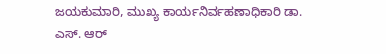ಜಯಕುಮಾರಿ, ಮುಖ್ಯ ಕಾರ್ಯನಿರ್ವಹಣಾಧಿಕಾರಿ ಡಾ. ಎಸ್. ಆರ್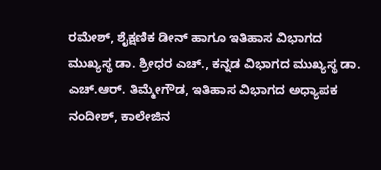ರಮೇಶ್, ಶೈಕ್ಷಣಿಕ ಡೀನ್ ಹಾಗೂ ಇತಿಹಾಸ ವಿಭಾಗದ ಮುಖ್ಯಸ್ಥ ಡಾ. ಶ್ರೀಧರ ಎಚ್., ಕನ್ನಡ ವಿಭಾಗದ ಮುಖ್ಯಸ್ಥ ಡಾ. ಎಚ್.ಆರ್. ತಿಮ್ಮೇಗೌಡ, ಇತಿಹಾಸ ವಿಭಾಗದ ಅಧ್ಯಾಪಕ ನಂದೀಶ್, ಕಾಲೇಜಿನ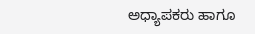ಅಧ್ಯಾಪಕರು ಹಾಗೂ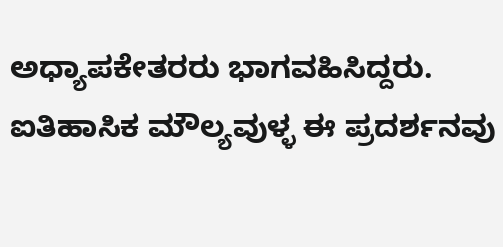ಅಧ್ಯಾಪಕೇತರರು ಭಾಗವಹಿಸಿದ್ದರು.
ಐತಿಹಾಸಿಕ ಮೌಲ್ಯವುಳ್ಳ ಈ ಪ್ರದರ್ಶನವು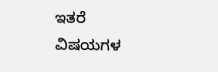ಇತರೆ ವಿಷಯಗಳ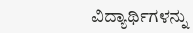ವಿದ್ಯಾರ್ಥಿಗಳನ್ನು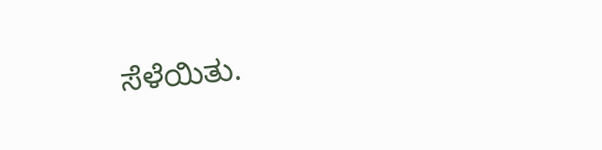ಸೆಳೆಯಿತು.